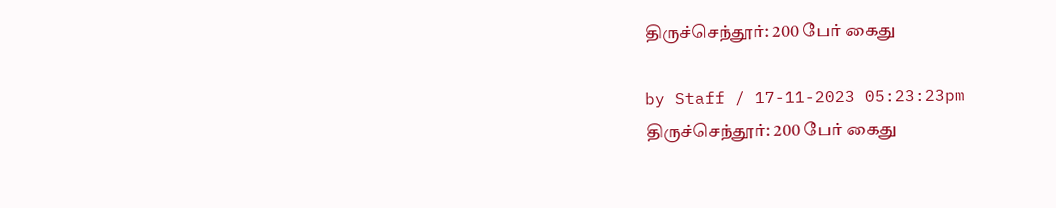திருச்செந்தூர்: 200 பேர் கைது

by Staff / 17-11-2023 05:23:23pm
திருச்செந்தூர்: 200 பேர் கைது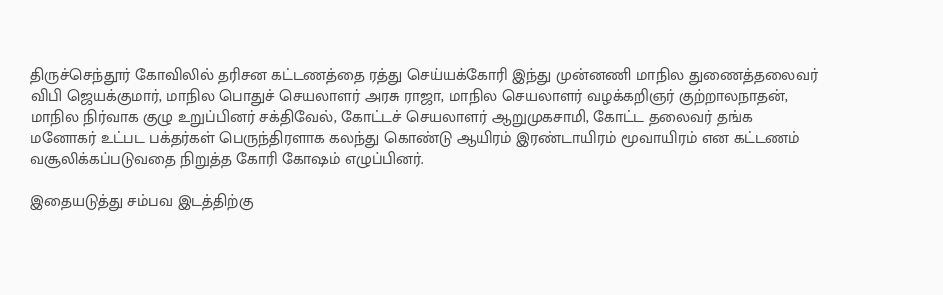திருச்செந்தூர் கோவிலில் தரிசன கட்டணத்தை ரத்து செய்யக்கோரி இந்து முன்னணி மாநில துணைத்தலைவர் விபி ஜெயக்குமார், மாநில பொதுச் செயலாளர் அரசு ராஜா, மாநில செயலாளர் வழக்கறிஞர் குற்றாலநாதன், மாநில நிர்வாக குழு உறுப்பினர் சக்திவேல், கோட்டச் செயலாளர் ஆறுமுகசாமி, கோட்ட தலைவர் தங்க மனோகர் உட்பட பக்தர்கள் பெருந்திரளாக கலந்து கொண்டு ஆயிரம் இரண்டாயிரம் மூவாயிரம் என கட்டணம் வசூலிக்கப்படுவதை நிறுத்த கோரி கோஷம் எழுப்பினர்.

இதையடுத்து சம்பவ இடத்திற்கு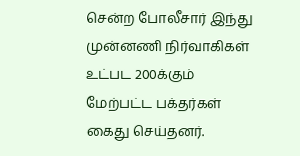சென்ற போலீசார் இந்து முன்னணி நிர்வாகிகள் உட்பட 200க்கும் மேற்பட்ட பக்தர்கள் கைது செய்தனர்.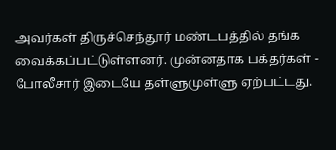அவர்கள் திருச்செந்தூர் மண்டபத்தில் தங்க வைக்கப்பட்டுள்ளனர். முன்னதாக பக்தர்கள் - போலீசார் இடையே தள்ளுமுள்ளு ஏற்பட்டது.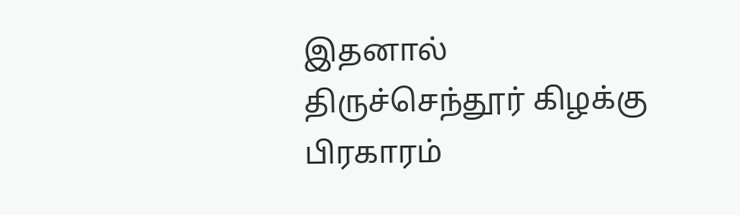இதனால் திருச்செந்தூர் கிழக்கு பிரகாரம்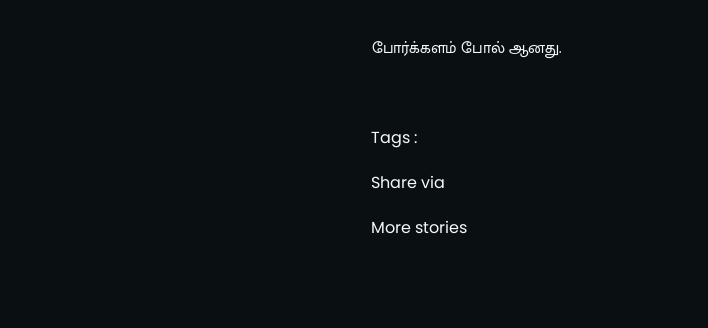போர்க்களம் போல் ஆனது.



Tags :

Share via

More stories